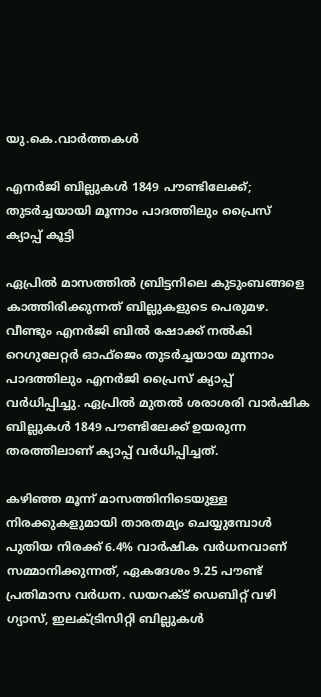യു.കെ.വാര്‍ത്തകള്‍

എനര്‍ജി ബില്ലുകള്‍ 1849 പൗണ്ടിലേക്ക്; തുടര്‍ച്ചയായി മൂന്നാം പാദത്തിലും പ്രൈസ് ക്യാപ്പ് കൂട്ടി

ഏപ്രില്‍ മാസത്തില്‍ ബ്രിട്ടനിലെ കുടുംബങ്ങളെ കാത്തിരിക്കുന്നത് ബില്ലുകളുടെ പെരുമഴ. വീണ്ടും എനര്‍ജി ബില്‍ ഷോക്ക് നല്‍കി റെഗുലേറ്റര്‍ ഓഫ്‌ജെം തുടര്‍ച്ചയായ മൂന്നാം പാദത്തിലും എനര്‍ജി പ്രൈസ് ക്യാപ്പ് വര്‍ധിപ്പിച്ചു. ഏപ്രില്‍ മുതല്‍ ശരാശരി വാര്‍ഷിക ബില്ലുകള്‍ 1849 പൗണ്ടിലേക്ക് ഉയരുന്ന തരത്തിലാണ് ക്യാപ്പ് വര്‍ധിപ്പിച്ചത്.

കഴിഞ്ഞ മൂന്ന് മാസത്തിനിടെയുള്ള നിരക്കുകളുമായി താരതമ്യം ചെയ്യുമ്പോള്‍ പുതിയ നിരക്ക് 6.4% വാര്‍ഷിക വര്‍ധനവാണ് സമ്മാനിക്കുന്നത്, ഏകദേശം 9.25 പൗണ്ട് പ്രതിമാസ വര്‍ധന. ഡയറക്ട് ഡെബിറ്റ് വഴി ഗ്യാസ്, ഇലക്ട്രിസിറ്റി ബില്ലുകള്‍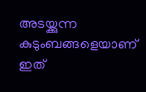അടയ്ക്കുന്ന കുടുംബങ്ങളെയാണ് ഇത്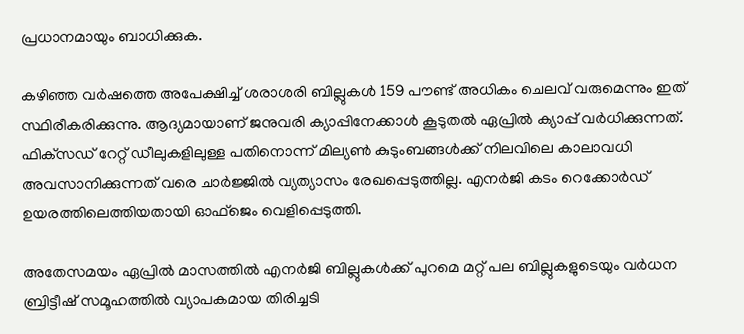പ്രധാനമായും ബാധിക്കുക.

കഴിഞ്ഞ വര്‍ഷത്തെ അപേക്ഷിച്ച് ശരാശരി ബില്ലുകള്‍ 159 പൗണ്ട് അധികം ചെലവ് വരുമെന്നും ഇത് സ്ഥിരീകരിക്കുന്നു. ആദ്യമായാണ് ജനുവരി ക്യാപ്പിനേക്കാള്‍ കൂടുതല്‍ ഏപ്രില്‍ ക്യാപ്പ് വര്‍ധിക്കുന്നത്. ഫിക്‌സഡ് റേറ്റ് ഡീലുകളിലുള്ള പതിനൊന്ന് മില്യണ്‍ കുടുംബങ്ങള്‍ക്ക് നിലവിലെ കാലാവധി അവസാനിക്കുന്നത് വരെ ചാര്‍ജ്ജില്‍ വ്യത്യാസം രേഖപ്പെടുത്തില്ല. എനര്‍ജി കടം റെക്കോര്‍ഡ് ഉയരത്തിലെത്തിയതായി ഓഫ്‌ജെം വെളിപ്പെടുത്തി.

അതേസമയം ഏപ്രില്‍ മാസത്തില്‍ എനര്‍ജി ബില്ലുകള്‍ക്ക് പുറമെ മറ്റ് പല ബില്ലുകളുടെയും വര്‍ധന ബ്രിട്ടീഷ് സമൂഹത്തില്‍ വ്യാപകമായ തിരിച്ചടി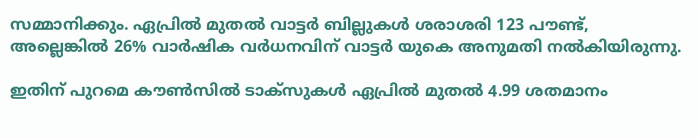സമ്മാനിക്കും. ഏപ്രില്‍ മുതല്‍ വാട്ടര്‍ ബില്ലുകള്‍ ശരാശരി 123 പൗണ്ട്, അല്ലെങ്കില്‍ 26% വാര്‍ഷിക വര്‍ധനവിന് വാട്ടര്‍ യുകെ അനുമതി നല്‍കിയിരുന്നു.

ഇതിന് പുറമെ കൗണ്‍സില്‍ ടാക്‌സുകള്‍ ഏപ്രില്‍ മുതല്‍ 4.99 ശതമാനം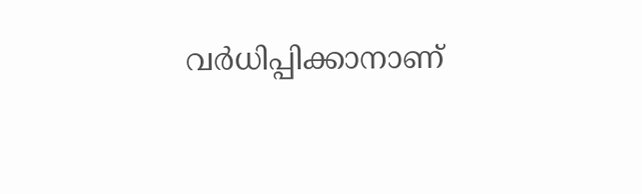വര്‍ധിപ്പിക്കാനാണ്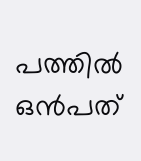പത്തില്‍ ഒന്‍പത്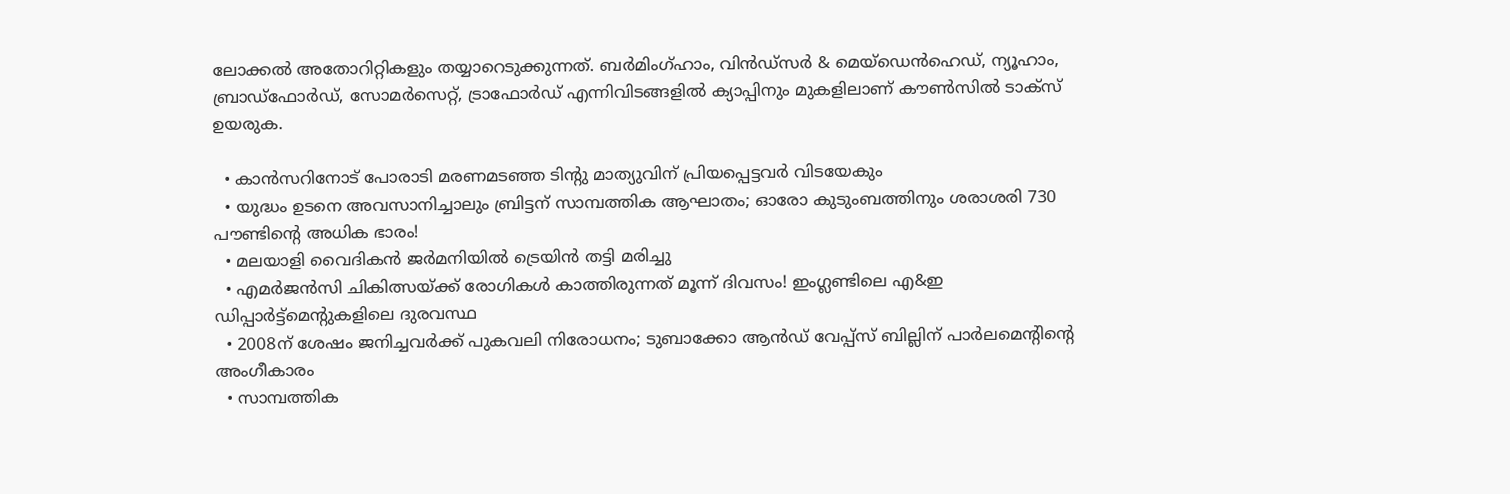ലോക്കല്‍ അതോറിറ്റികളും തയ്യാറെടുക്കുന്നത്. ബര്‍മിംഗ്ഹാം, വിന്‍ഡ്‌സര്‍ & മെയ്‌ഡെന്‍ഹെഡ്, ന്യൂഹാം, ബ്രാഡ്‌ഫോര്‍ഡ്, സോമര്‍സെറ്റ്, ട്രാഫോര്‍ഡ് എന്നിവിടങ്ങളില്‍ ക്യാപ്പിനും മുകളിലാണ് കൗണ്‍സില്‍ ടാക്‌സ് ഉയരുക.

  • കാന്‍സറിനോട് പോരാടി മരണമടഞ്ഞ ടിന്റു മാത്യുവിന് പ്രിയപ്പെട്ടവര്‍ വിടയേകും
  • യുദ്ധം ഉടനെ അവസാനിച്ചാലും ബ്രിട്ടന് സാമ്പത്തിക ആഘാതം; ഓരോ കുടുംബത്തിനും ശരാശരി 730 പൗണ്ടിന്റെ അധിക ഭാരം!
  • മലയാളി വൈദികന്‍ ജര്‍മനിയില്‍ ട്രെയിന്‍ തട്ടി മരിച്ചു
  • എമര്‍ജന്‍സി ചികിത്സയ്ക്ക് രോഗികള്‍ കാത്തിരുന്നത് മൂന്ന് ദിവസം! ഇംഗ്ലണ്ടിലെ എ&ഇ ഡിപ്പാര്‍ട്ട്‌മെന്റുകളിലെ ദുരവസ്ഥ
  • 2008ന് ശേഷം ജനിച്ചവര്‍ക്ക് പുകവലി നിരോധനം; ടുബാക്കോ ആന്‍ഡ് വേപ്പ്‌സ് ബില്ലിന് പാര്‍ലമെന്റിന്റെ അംഗീകാരം
  • സാമ്പത്തിക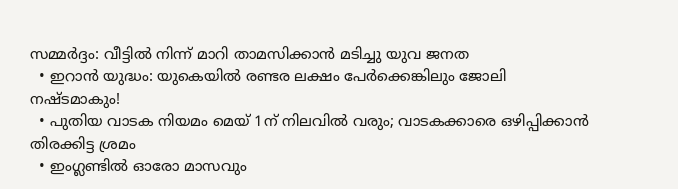സമ്മര്‍ദ്ദം: വീട്ടില്‍ നിന്ന് മാറി താമസിക്കാന്‍ മടിച്ചു യുവ ജനത
  • ഇറാന്‍ യുദ്ധം: യുകെയില്‍ രണ്ടര ലക്ഷം പേര്‍ക്കെങ്കിലും ജോലി നഷ്ടമാകും!
  • പുതിയ വാടക നിയമം മെയ് 1ന് നിലവില്‍ വരും; വാടകക്കാരെ ഒഴിപ്പിക്കാന്‍ തിരക്കിട്ട ശ്രമം
  • ഇംഗ്ലണ്ടില്‍ ഓരോ മാസവും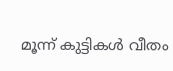മൂന്ന് കുട്ടികള്‍ വീതം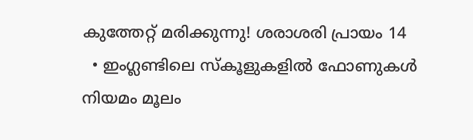കുത്തേറ്റ് മരിക്കുന്നു! ശരാശരി പ്രായം 14
  • ഇംഗ്ലണ്ടിലെ സ്‌കൂളുകളില്‍ ഫോണുകള്‍ നിയമം മൂലം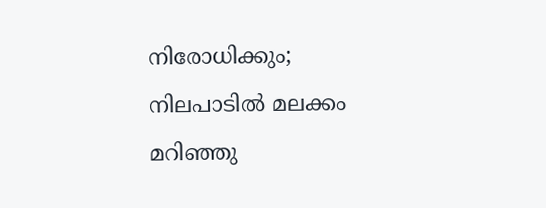നിരോധിക്കും; നിലപാടില്‍ മലക്കം മറിഞ്ഞു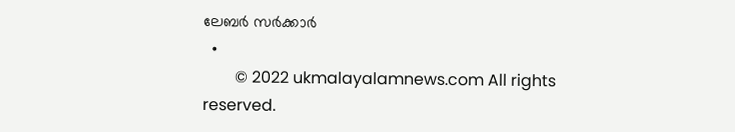ലേബര്‍ സര്‍ക്കാര്‍
  •
        © 2022 ukmalayalamnews.com All rights reserved.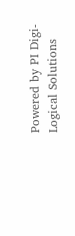Powered by PI Digi-Logical Solutions